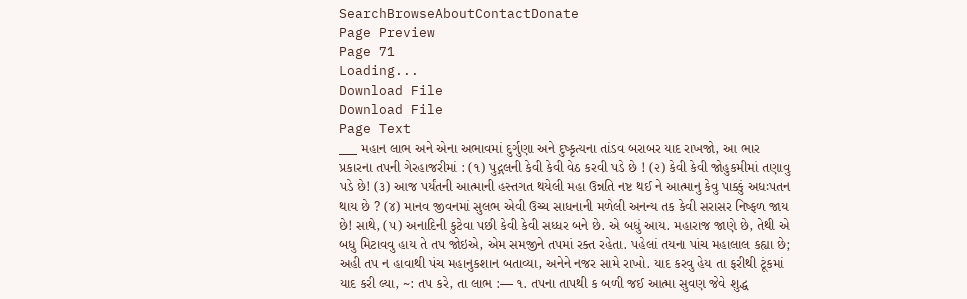SearchBrowseAboutContactDonate
Page Preview
Page 71
Loading...
Download File
Download File
Page Text
___ મહાન લાભ અને એના અભાવમાં દુર્ગુણા અને દુષ્કૃત્યના તાંડવ બરાબર યાદ રાખજો, આ ભાર પ્રકારના તપની ગેરહાજરીમાં : (૧) પુદ્ગલની કેવી કેવી વેઠ કરવી પડે છે ! (૨) કેવી કેવી જોહુકમીમાં તણાવુ પડે છે! (૩) આજ પર્યંતની આત્માની હસ્તગત થયેલી મહા ઉન્નતિ નષ્ટ થઈ ને આત્માનુ કેવુ પાક્કું અધઃપતન થાય છે ? (૪) માનવ જીવનમાં સુલભ એવી ઉચ્ચ સાધનાની મળેલી અનન્ય તક કેવી સરાસર નિષ્ફળ જાય છે! સાથે, (૫) અનાદિની કુટેવા પછી કેવી કેવી સધ્ધર બને છે. એ બધું આય. મહારાજ જાણે છે, તેથી એ બધુ મિટાવવુ હાય તે તપ જોઇએ, એમ સમજીને તપમાં રક્ત રહેતા. પહેલાં તયના પાંચ મહાલાલ કહ્યા છે; અહી તપ ન હાવાથી પંચ મહાનુકશાન બતાવ્યા, અનેને નજર સામે રાખો. યાદ કરવુ હેય તા ફરીથી ટૂંકમાં યાદ કરી લ્યા, ~: તપ કરે, તા લાભ :— ૧. તપના તાપથી ક બળી જઈ આત્મા સુવણ જેવે શુદ્ધ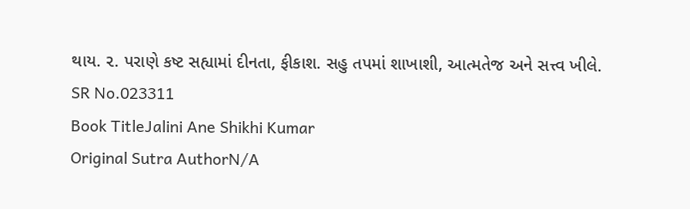થાય. ૨. પરાણે કષ્ટ સહ્યામાં દીનતા, ફીકાશ. સહુ તપમાં શાખાશી, આત્મતેજ અને સત્ત્વ ખીલે.
SR No.023311
Book TitleJalini Ane Shikhi Kumar
Original Sutra AuthorN/A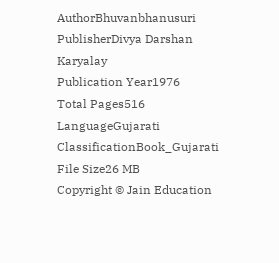AuthorBhuvanbhanusuri
PublisherDivya Darshan Karyalay
Publication Year1976
Total Pages516
LanguageGujarati
ClassificationBook_Gujarati
File Size26 MB
Copyright © Jain Education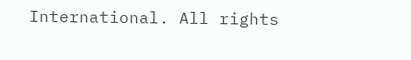International. All rights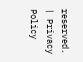reserved. | Privacy Policy